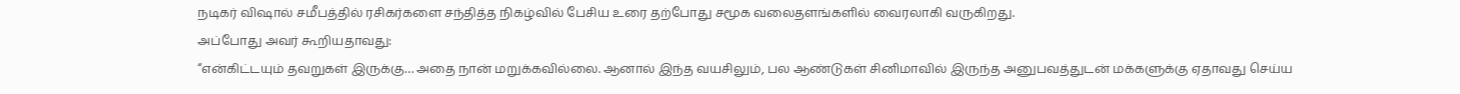நடிகர் விஷால் சமீபத்தில் ரசிகர்களை சந்தித்த நிகழ்வில் பேசிய உரை தற்போது சமூக வலைதளங்களில் வைரலாகி வருகிறது.
அப்போது அவர் கூறியதாவது:
“என்கிட்டயும் தவறுகள் இருக்கு… அதை நான் மறுக்கவில்லை. ஆனால் இந்த வயசிலும், பல ஆண்டுகள் சினிமாவில் இருந்த அனுபவத்துடன் மக்களுக்கு ஏதாவது செய்ய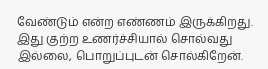வேண்டும் என்ற எண்ணம் இருக்கிறது. இது குற்ற உணர்ச்சியால் சொல்வது இல்லை, பொறுப்புடன் சொல்கிறேன்.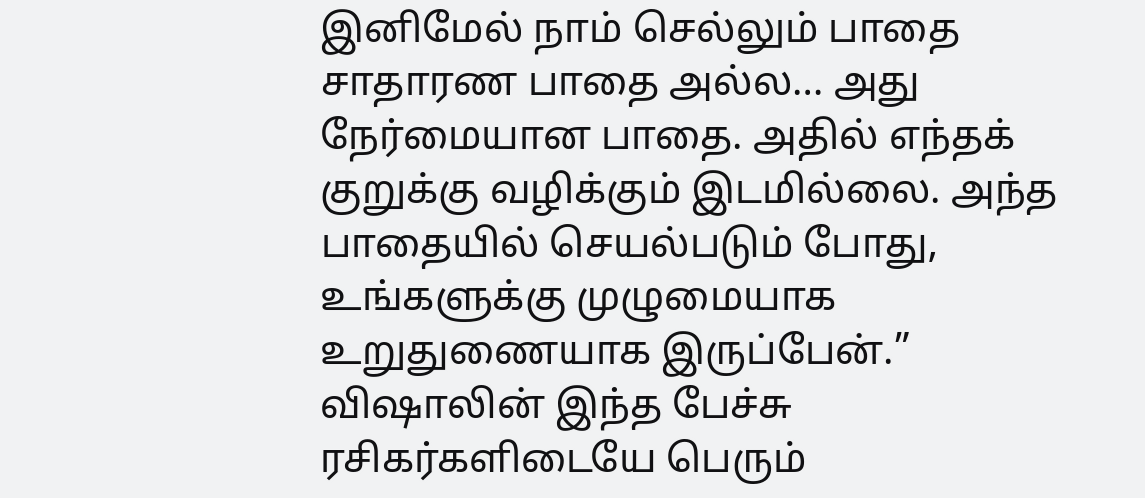இனிமேல் நாம் செல்லும் பாதை சாதாரண பாதை அல்ல… அது நேர்மையான பாதை. அதில் எந்தக் குறுக்கு வழிக்கும் இடமில்லை. அந்த பாதையில் செயல்படும் போது, உங்களுக்கு முழுமையாக உறுதுணையாக இருப்பேன்.”
விஷாலின் இந்த பேச்சு ரசிகர்களிடையே பெரும்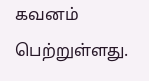கவனம் பெற்றுள்ளது.